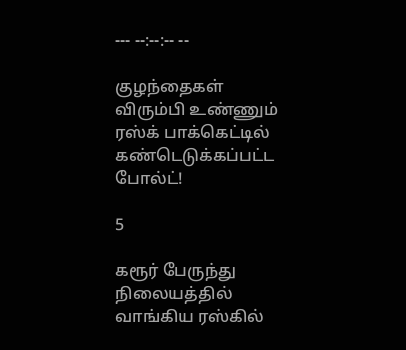--- --:--:-- --

குழந்தைகள் விரும்பி உண்ணும் ரஸ்க் பாக்கெட்டில் கண்டெடுக்கப்பட்ட போல்ட்!

5

கரூர் பேருந்து நிலையத்தில் வாங்கிய ரஸ்கில்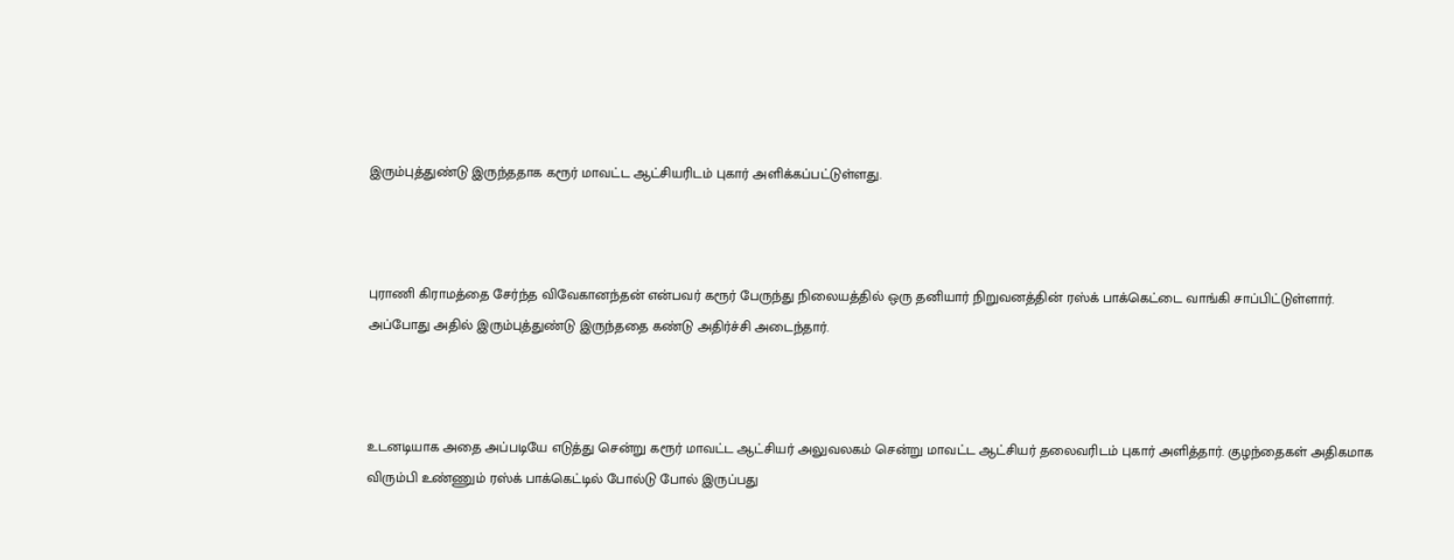இரும்புத்துண்டு இருந்ததாக கரூர் மாவட்ட ஆட்சியரிடம் புகார் அளிக்கப்பட்டுள்ளது.



புராணி கிராமத்தை சேர்ந்த விவேகானந்தன் என்பவர் கரூர் பேருந்து நிலையத்தில் ஒரு தனியார் நிறுவனத்தின் ரஸ்க் பாக்கெட்டை வாங்கி சாப்பிட்டுள்ளார். அப்போது அதில் இரும்புத்துண்டு இருந்ததை கண்டு அதிர்ச்சி அடைந்தார்.



உடனடியாக அதை அப்படியே எடுத்து சென்று கரூர் மாவட்ட ஆட்சியர் அலுவலகம் சென்று மாவட்ட ஆட்சியர் தலைவரிடம் புகார் அளித்தார். குழந்தைகள் அதிகமாக விரும்பி உண்ணும் ரஸ்க் பாக்கெட்டில் போல்டு போல் இருப்பது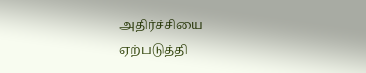அதிர்ச்சியை ஏற்படுத்தி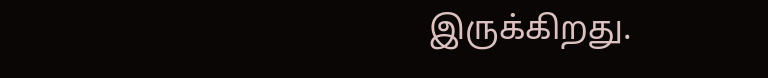இருக்கிறது.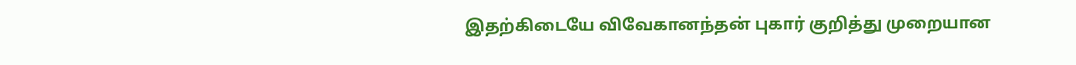இதற்கிடையே விவேகானந்தன் புகார் குறித்து முறையான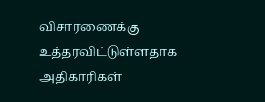விசாரணைக்கு உத்தரவிட்டுள்ளதாக அதிகாரிகள்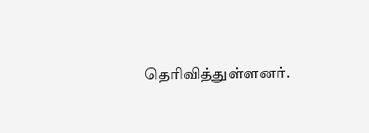தெரிவித்துள்ளனர்.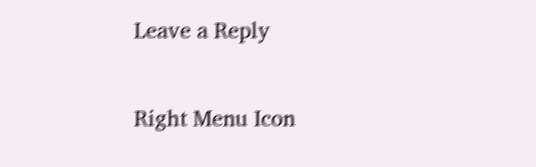Leave a Reply

Right Menu Icon